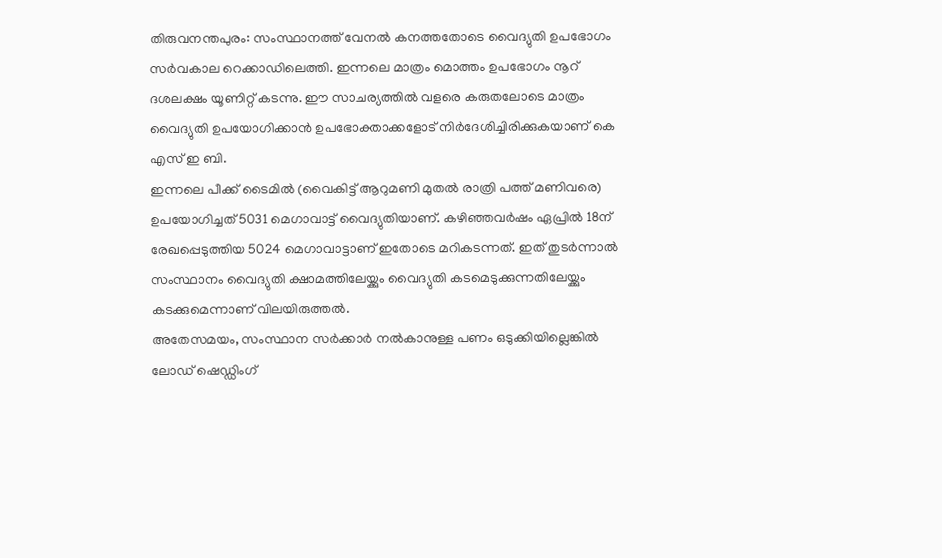തിരുവനന്തപുരം: സംസ്ഥാനത്ത് വേനൽ കനത്തതോടെ വൈദ്യുതി ഉപഭോഗം സർവകാല റെക്കാഡിലെത്തി. ഇന്നലെ മാത്രം മൊത്തം ഉപഭോഗം നൂറ് ദശലക്ഷം യൂണിറ്റ് കടന്നു. ഈ സാചര്യത്തിൽ വളരെ കരുതലോടെ മാത്രം വൈദ്യുതി ഉപയോഗിക്കാൻ ഉപഭോക്താക്കളോട് നിർദേശിച്ചിരിക്കുകയാണ് കെ എസ് ഇ ബി.
ഇന്നലെ പീക്ക് ടൈമിൽ (വൈകിട്ട് ആറുമണി മുതൽ രാത്രി പത്ത് മണിവരെ) ഉപയോഗിച്ചത് 5031 മെഗാവാട്ട് വൈദ്യുതിയാണ്. കഴിഞ്ഞവർഷം ഏപ്രിൽ 18ന് രേഖപ്പെടുത്തിയ 5024 മെഗാവാട്ടാണ് ഇതോടെ മറികടന്നത്. ഇത് തുടർന്നാൽ സംസ്ഥാനം വൈദ്യുതി ക്ഷാമത്തിലേയ്ക്കും വൈദ്യുതി കടമെടുക്കുന്നതിലേയ്ക്കും കടക്കുമെന്നാണ് വിലയിരുത്തൽ.
അതേസമയം, സംസ്ഥാന സർക്കാർ നൽകാനുള്ള പണം ഒടുക്കിയില്ലെങ്കിൽ ലോഡ് ഷെഡ്ഡിംഗ്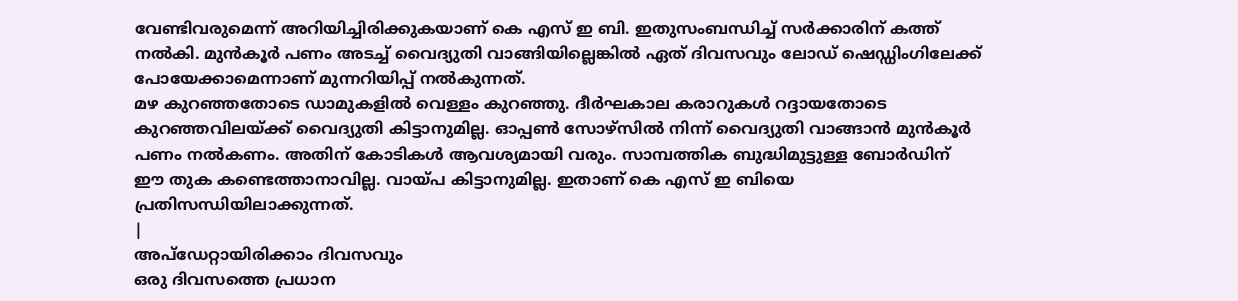വേണ്ടിവരുമെന്ന് അറിയിച്ചിരിക്കുകയാണ് കെ എസ് ഇ ബി. ഇതുസംബന്ധിച്ച് സർക്കാരിന് കത്ത് നൽകി. മുൻകൂർ പണം അടച്ച് വൈദ്യുതി വാങ്ങിയില്ലെങ്കിൽ ഏത് ദിവസവും ലോഡ് ഷെഡ്ഡിംഗിലേക്ക് പോയേക്കാമെന്നാണ് മുന്നറിയിപ്പ് നൽകുന്നത്.
മഴ കുറഞ്ഞതോടെ ഡാമുകളിൽ വെള്ളം കുറഞ്ഞു. ദീർഘകാല കരാറുകൾ റദ്ദായതോടെ കുറഞ്ഞവിലയ്ക്ക് വൈദ്യുതി കിട്ടാനുമില്ല. ഓപ്പൺ സോഴ്സിൽ നിന്ന് വൈദ്യുതി വാങ്ങാൻ മുൻകൂർ പണം നൽകണം. അതിന് കോടികൾ ആവശ്യമായി വരും. സാമ്പത്തിക ബുദ്ധിമുട്ടുള്ള ബോർഡിന് ഈ തുക കണ്ടെത്താനാവില്ല. വായ്പ കിട്ടാനുമില്ല. ഇതാണ് കെ എസ് ഇ ബിയെ പ്രതിസന്ധിയിലാക്കുന്നത്.
|
അപ്ഡേറ്റായിരിക്കാം ദിവസവും
ഒരു ദിവസത്തെ പ്രധാന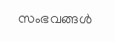സംഭവങ്ങൾ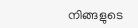നിങ്ങളുടെ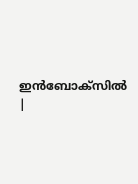ഇൻബോക്സിൽ |